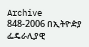Archive
848-2006 በኢትዮዽያ ፌዴራሊያዊ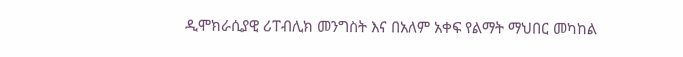ዲሞክራሲያዊ ሪፐብሊክ መንግስት እና በአለም አቀፍ የልማት ማህበር መካከል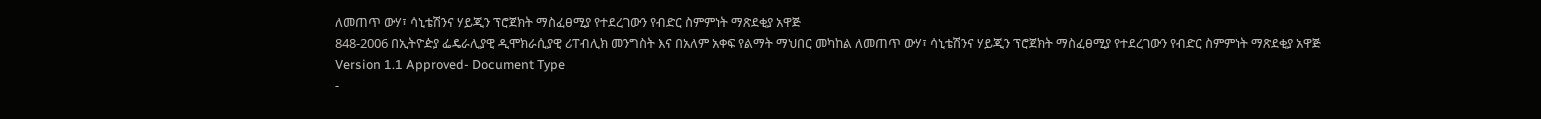ለመጠጥ ውሃ፣ ሳኒቴሽንና ሃይጂን ፕሮጀክት ማስፈፀሚያ የተደረገውን የብድር ስምምነት ማጽደቂያ አዋጅ
848-2006 በኢትዮዽያ ፌዴራሊያዊ ዲሞክራሲያዊ ሪፐብሊክ መንግስት እና በአለም አቀፍ የልማት ማህበር መካከል ለመጠጥ ውሃ፣ ሳኒቴሽንና ሃይጂን ፕሮጀክት ማስፈፀሚያ የተደረገውን የብድር ስምምነት ማጽደቂያ አዋጅ
Version 1.1 Approved- Document Type
-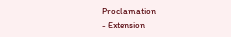Proclamation
- Extension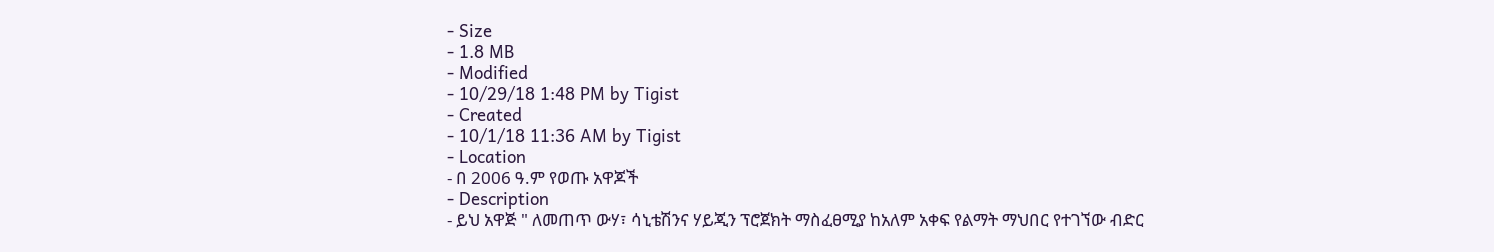- Size
- 1.8 MB
- Modified
- 10/29/18 1:48 PM by Tigist
- Created
- 10/1/18 11:36 AM by Tigist
- Location
- በ 2006 ዓ.ም የወጡ አዋጆች
- Description
- ይህ አዋጅ " ለመጠጥ ውሃ፣ ሳኒቴሽንና ሃይጂን ፕሮጀክት ማስፈፀሚያ ከአለም አቀፍ የልማት ማህበር የተገኘው ብድር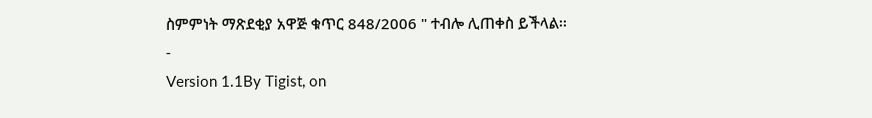ስምምነት ማጽደቂያ አዋጅ ቁጥር 848/2006 " ተብሎ ሊጠቀስ ይችላል፡፡
-
Version 1.1By Tigist, on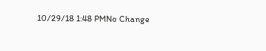10/29/18 1:48 PMNo Change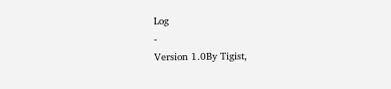Log
-
Version 1.0By Tigist,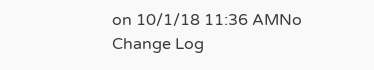on 10/1/18 11:36 AMNo Change Log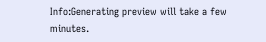Info:Generating preview will take a few minutes.